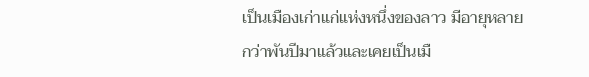เป็นเมืองเก่าแก่แห่งหนึ่งของลาว มีอายุหลาย
กว่าพันปีมาแล้วและเคยเป็นเมื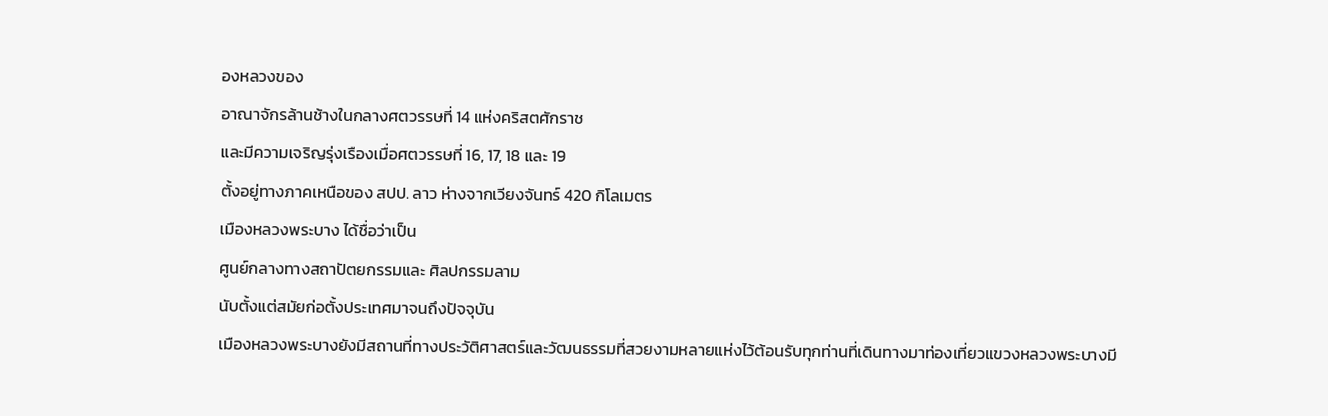องหลวงของ
อาณาจักรล้านช้างในกลางศตวรรษที่ 14 แห่งคริสตศักราช
และมีความเจริญรุ่งเรืองเมื่อศตวรรษที่ 16, 17, 18 และ 19
ตั้งอยู่ทางภาคเหนือของ สปป. ลาว ห่างจากเวียงจันทร์ 420 กิโลเมตร
เมืองหลวงพระบาง ได้ชื่อว่าเป็น
ศูนย์กลางทางสถาปัตยกรรมและ ศิลปกรรมลาม
นับตั้งแต่สมัยก่อตั้งประเทศมาจนถึงปัจจุบัน
เมืองหลวงพระบางยังมีสถานที่ทางประวัติศาสตร์และวัฒนธรรมที่สวยงามหลายแห่งไว้ต้อนรับทุกท่านที่เดินทางมาท่องเที่ยวแขวงหลวงพระบางมี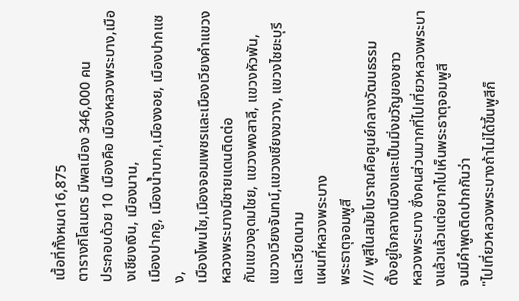เนื้อที่ทั้งหมด16,875
ตารางกิโลเมตร มีพลเมือง 346,000 คน
ประกอบด้วย 10 เมืองคือ เมืองหลวงพระบาง,เมืองเชียงเงิน, เมืองนาน,
เมืองปากอู, เมืองน้ำบาก,เมืองงอย, เมืองปากแซง,
เมืองโพนไซ,เมืองจอมเพชรและเมืองเวียงคำแขวงหลวงพระบางมีชายแดนติดต่อ
กับแขวงอุดมไชย, แขวงพงสาลี, แขวงหัวพัน,
แขวงเวียงจันทน์,แขวงเชียงขวาง, แขวงไชยะบุรี และเวียดนาม
แผนที่หลวงพระบาง
พระธาตุจอมพูสี
/// พูสีในสมัยโบราณคือศูนย์กลางวัฒนธรรม
ตั้งอยู่ใจกลางเมืองและเป็นมิ่งขวัญของชาว
หลวงพระบาง ซึ่งคนส่วนมากที่ไปเที่ยวหลวงพระบางแล้วแล้วแต่อยากไปเห็นพระธาตุจอมพูสี
จนมีคำพูดติดปากกันว่า
"ไปเที่ยวหลวงพระบางถ้าไม่ได้ขึ้นพูสีก็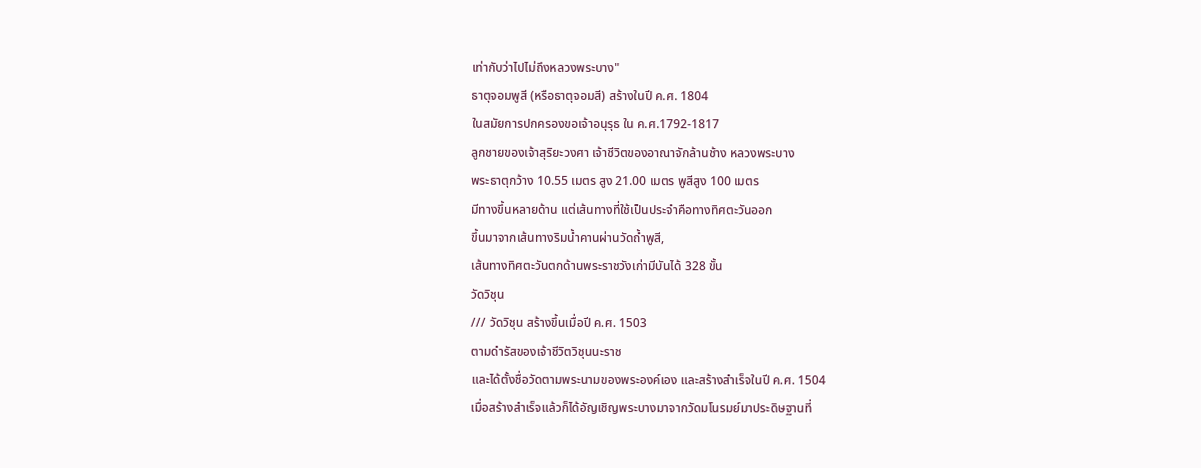เท่ากับว่าไปไม่ถึงหลวงพระบาง"
ธาตุจอมพูสี (หรือธาตุจอมสี) สร้างในปี ค.ศ. 1804
ในสมัยการปกครองขอเจ้าอนุรุธ ใน ค.ศ.1792-1817
ลูกชายของเจ้าสุริยะวงศา เจ้าชีวิตของอาณาจักล้านช้าง หลวงพระบาง
พระธาตุกว้าง 10.55 เมตร สูง 21.00 เมตร พูสีสูง 100 เมตร
มีทางขึ้นหลายด้าน แต่เส้นทางที่ใช้เป็นประจำคือทางทิศตะวันออก
ขึ้นมาจากเส้นทางริมน้ำคานผ่านวัดถ้ำพูสี,
เส้นทางทิศตะวันตกด้านพระราชวังเก่ามีบันได้ 328 ขั้น
วัดวิชุน
/// วัดวิชุน สร้างขึ้นเมื่อปี ค.ศ. 1503
ตามดำรัสของเจ้าชีวิตวิชุนนะราช
และได้ตั้งชื่อวัดตามพระนามของพระองค์เอง และสร้างสำเร็จในปี ค.ศ. 1504
เมื่อสร้างสำเร็จแล้วก็ได้อัญเชิญพระบางมาจากวัดมโนรมย์มาประดิษฐานที่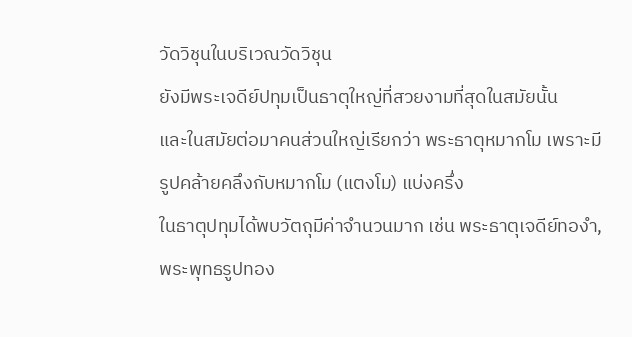วัดวิชุนในบริเวณวัดวิชุน
ยังมีพระเจดีย์ปทุมเป็นธาตุใหญ่ที่สวยงามที่สุดในสมัยนั้น
และในสมัยต่อมาคนส่วนใหญ่เรียกว่า พระธาตุหมากโม เพราะมี
รูปคล้ายคลึงกับหมากโม (แตงโม) แบ่งครึ่ง
ในธาตุปทุมได้พบวัตถุมีค่าจำนวนมาก เช่น พระธาตุเจดีย์ทองำ,
พระพุทธรูปทอง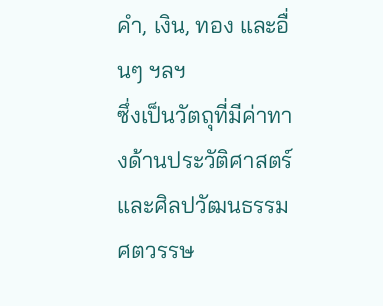คำ, เงิน, ทอง และอื่นๆ ฯลฯ
ซึ่งเป็นวัตถุที่มีค่าทางด้านประวัติศาสตร์
และศิลปวัฒนธรรม ศตวรรษ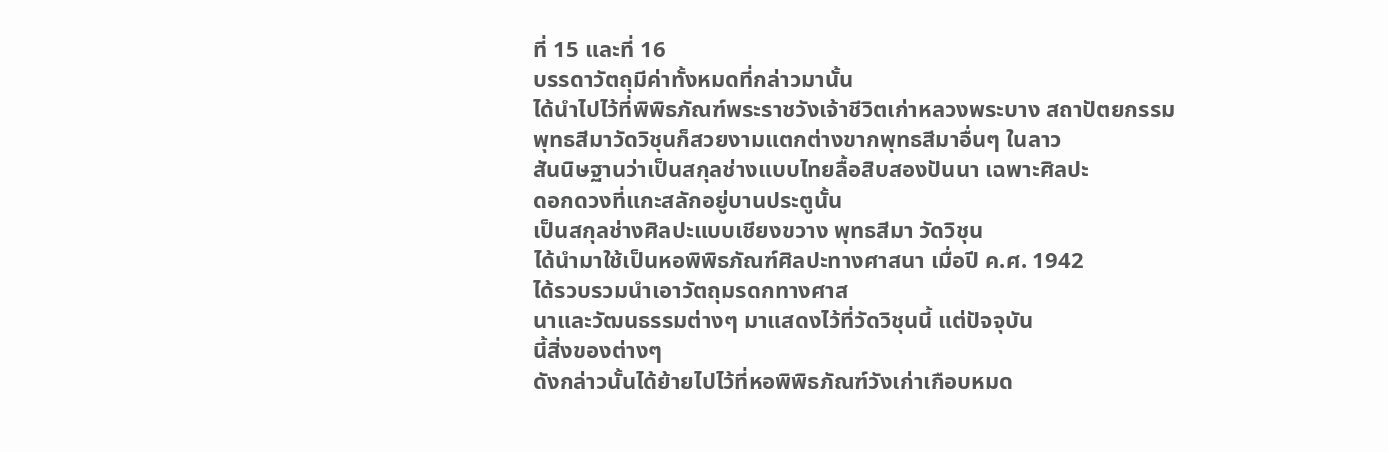ที่ 15 และที่ 16
บรรดาวัตถุมีค่าทั้งหมดที่กล่าวมานั้น
ได้นำไปไว้ที่พิพิธภัณฑ์พระราชวังเจ้าชีวิตเก่าหลวงพระบาง สถาปัตยกรรม
พุทธสีมาวัดวิชุนก็สวยงามแตกต่างขากพุทธสีมาอื่นๆ ในลาว
สันนิษฐานว่าเป็นสกุลช่างแบบไทยลื้อสิบสองปันนา เฉพาะศิลปะ
ดอกดวงที่แกะสลักอยู่บานประตูนั้น
เป็นสกุลช่างศิลปะแบบเชียงขวาง พุทธสีมา วัดวิชุน
ได้นำมาใช้เป็นหอพิพิธภัณฑ์ศิลปะทางศาสนา เมื่อปี ค.ศ. 1942
ได้รวบรวมนำเอาวัตถุมรดกทางศาส
นาและวัฒนธรรมต่างๆ มาแสดงไว้ที่วัดวิชุนนี้ แต่ปัจจุบัน
นี้สิ่งของต่างๆ
ดังกล่าวนั้นได้ย้ายไปไว้ที่หอพิพิธภัณฑ์วังเก่าเกือบหมด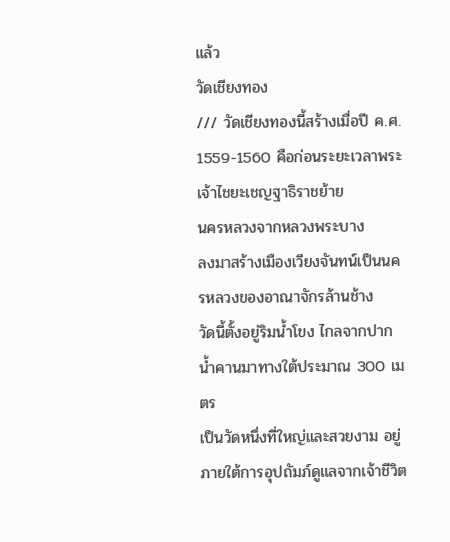แล้ว
วัดเชียงทอง
/// วัดเชียงทองนี้สร้างเมื่อปี ค.ศ.
1559-1560 คือก่อนระยะเวลาพระเจ้าไชยะเชญฐาธิราชย้าย
นครหลวงจากหลวงพระบาง
ลงมาสร้างเมืองเวียงจันทน์เป็นนครหลวงของอาณาจักรล้านช้าง
วัดนี้ตั้งอยู่ริมน้ำโขง ไกลจากปากน้ำคานมาทางใต้ประมาณ 300 เมตร
เป็นวัดหนึ่งที่ใหญ่และสวยงาม อยู่ภายใต้การอุปถัมภ์ดูแลจากเจ้าชีวิต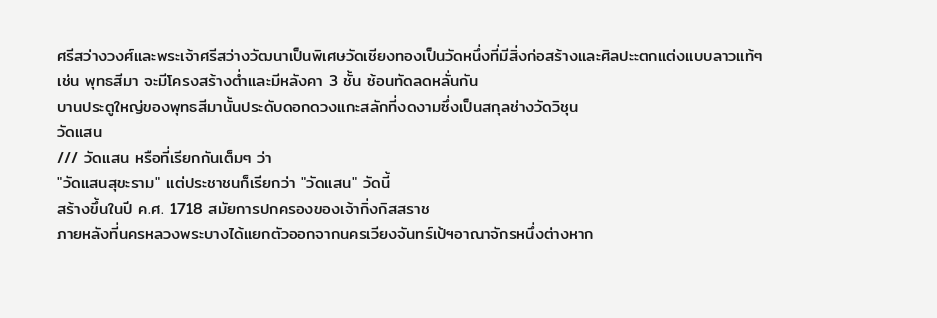ศรีสว่างวงศ์และพระเจ้าศรีสว่างวัฒนาเป็นพิเศษวัดเชียงทองเป็นวัดหนึ่งที่มีสิ่งก่อสร้างและศิลปะะตกแต่งแบบลาวแท้ๆ
เช่น พุทธสีมา จะมีโครงสร้างต่ำและมีหลังคา 3 ชั้น ซ้อนทัดลดหลั่นกัน
บานประตูใหญ่ของพุทธสีมานั้นประดับดอกดวงแกะสลักที่งดงามซึ่งเป็นสกุลช่างวัดวิชุน
วัดแสน
/// วัดแสน หรือที่เรียกกันเต็มๆ ว่า
"วัดแสนสุขะราม" แต่ประชาชนก็เรียกว่า "วัดแสน" วัดนี้
สร้างขึ้นในปี ค.ศ. 1718 สมัยการปกครองของเจ้ากิ่งกิสสราช
ภายหลังที่นครหลวงพระบางได้แยกตัวออกจากนครเวียงจันทร์เป้ฯอาณาจักรหนึ่งต่างหาก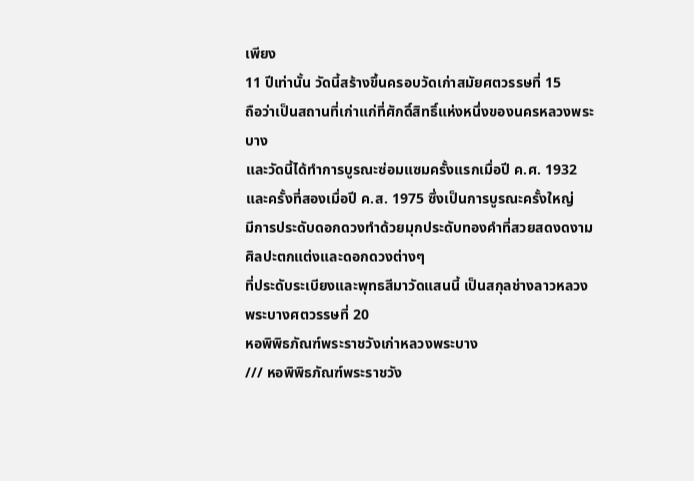เพียง
11 ปีเท่านั้น วัดนี้สร้างขึ้นครอบวัดเก่าสมัยศตวรรษที่ 15
ถือว่าเป็นสถานที่เก่าแก่ที่ศักดิ์สิทธิ์แห่งหนึ่งของนครหลวงพระบาง
และวัดนี้ได้ทำการบูรณะซ่อมแซมครั้งแรกเมื่อปี ค.ศ. 1932
และครั้งที่สองเมื่อปี ค.ส. 1975 ซึ่งเป็นการบูรณะครั้งใหญ่
มีการประดับดอกดวงทำด้วยมุกประดับทองคำที่สวยสดงดงามศิลปะตกแต่งและดอกดวงต่างๆ
ที่ประดับระเบียงและพุทธสีมาวัดแสนนี้ เป็นสกุลช่างลาวหลวง
พระบางศตวรรษที่ 20
หอพิพิธภัณฑ์พระราชวังเก่าหลวงพระบาง
/// หอพิพิธภัณฑ์พระราชวัง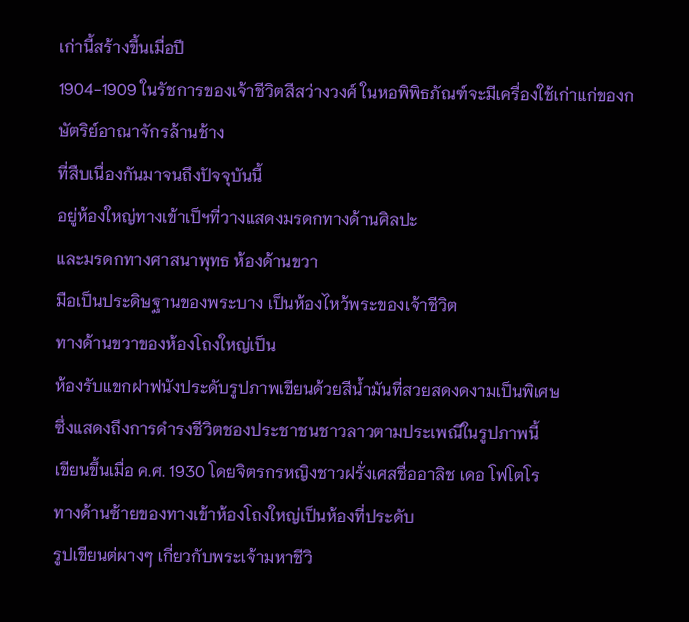เก่านี้สร้างขึ้นเมื่อปี
1904-1909 ในรัชการของเจ้าชีวิตสีสว่างวงศ์ ในหอพิพิธภัณฑ์จะมีเครื่องใช้เก่าแก่ของกษัตริย์อาณาจักรล้านช้าง
ที่สืบเนื่องกันมาจนถึงปัจจุบันนี้
อยู่ห้องใหญ่ทางเข้าเป็ฯที่วางแสดงมรดกทางด้านศิลปะ
และมรดกทางศาสนาพุทธ ห้องด้านขวา
มือเป็นประดิษฐานของพระบาง เป็นห้องไหว้พระของเจ้าชีวิต
ทางด้านขวาของห้องโถงใหญ่เป็น
ห้องรับแขกฝาฟนังประดับรูปภาพเขียนด้วยสีน้ำมันที่สวยสดงดงามเป็นพิเศษ
ซึ่งแสดงถึงการดำรงชีวิตชองประชาชนชาวลาวตามประเพณีในรูปภาพนี้
เขียนขึ้นเมื่อ ค.ศ. 1930 โดยจิตรกรหญิงชาวฝรั่งเศสชื่ออาลิช เดอ โฟโตโร
ทางด้านซ้ายของทางเข้าห้องโถงใหญ่เป็นห้องที่ประดับ
รูปเขียนต่ผางๆ เกี่ยวกับพระเจ้ามหาชีวิ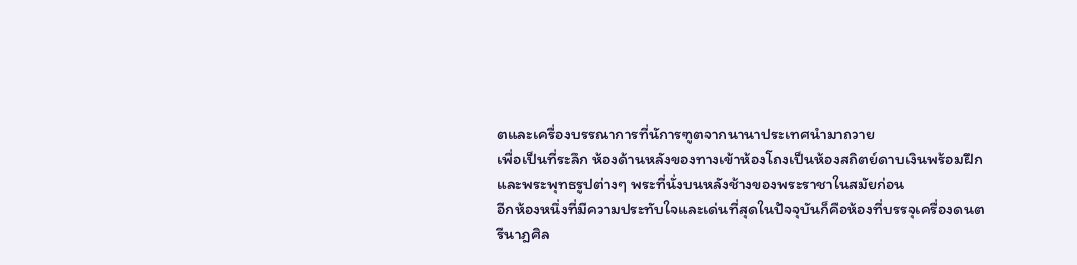ตและเครื่องบรรณาการที่นัการฑูตจากนานาประเทศนำมาถวาย
เพื่อเป็นที่ระลึก ห้องด้านหลังของทางเข้าห้องโถงเป็นห้องสถิตย์ดาบเงินพร้อมฝึก
และพระพุทธรูปต่างๆ พระที่นั่งบนหลังช้างของพระราชาในสมัยก่อน
อีกห้องหนึ่งที่มีความประทับใจและเด่นที่สุดในปัจจุบันก็คือห้องที่บรรจุเครื่องดนตรีนาฎศิล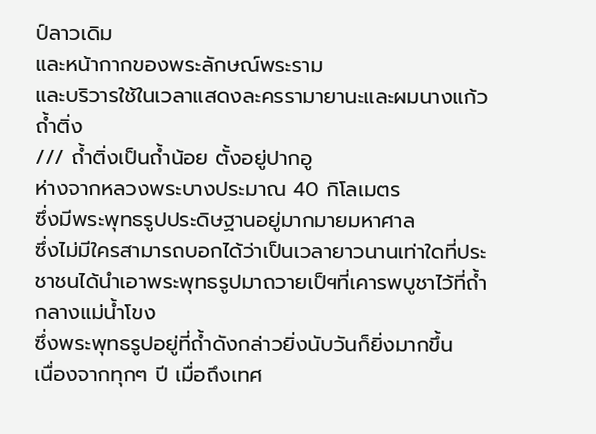ป์ลาวเดิม
และหน้ากากของพระลักษณ์พระราม
และบริวารใช้ในเวลาแสดงละครรามายานะและผมนางแก้ว
ถ้ำติ่ง
/// ถ้ำติ่งเป็นถ้ำน้อย ตั้งอยู่ปากอู
ห่างจากหลวงพระบางประมาณ 40 กิโลเมตร
ซึ่งมีพระพุทธรูปประดิษฐานอยู่มากมายมหาศาล
ซึ่งไม่มีใครสามารถบอกได้ว่าเป็นเวลายาวนานเท่าใดที่ประชาชนได้นำเอาพระพุทธรูปมาถวายเป็ฯที่เคารพบูชาไว้ที่ถ้ำกลางแม่น้ำโขง
ซึ่งพระพุทธรูปอยู่ที่ถ้ำดังกล่าวยิ่งนับวันก็ยิ่งมากขึ้น
เนื่องจากทุกๆ ปี เมื่อถึงเทศ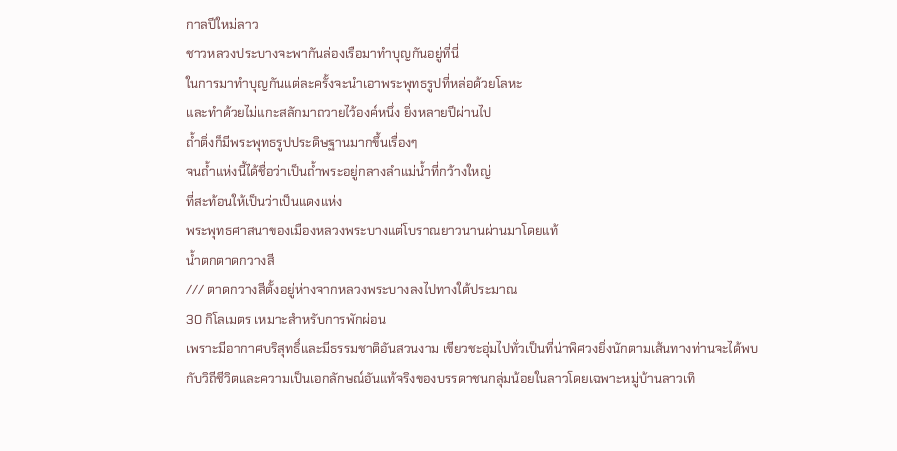กาลปีใหม่ลาว
ชาวหลวงประบางจะพากันล่องเรือมาทำบุญกันอยู่ที่นี่
ในการมาทำบุญกันแต่ละครั้งจะนำเอาพระพุทธรูปที่หล่อด้วยโลหะ
และทำด้วยไม่แกะสลักมาถวายไว้องค์หนึ่ง ยิ่งหลายปีผ่านไป
ถ้ำติ่งก็มีพระพุทธรูปประดิษฐานมากขึ้นเรื่องๆ
จนถ้ำแห่งนี้ได้ชื่อว่าเป็นถ้ำพระอยู่กลางลำแม่น้ำที่กว้างใหญ่
ที่สะท้อนให้เป็นว่าเป็นแดงแห่ง
พระพุทธศาสนาของเมืองหลวงพระบางแต่โบราณยาวนานผ่านมาโดยแท้
น้ำตกตาดกวางสี
/// ตาดกวางสีตั้งอยู่ห่างจากหลวงพระบางลงไปทางใต้ประมาณ
30 กิโลเมตร เหมาะสำหรับการพักผ่อน
เพราะมีอากาศบริสุทธิ์และมีธรรมชาติอันสวนงาม เขียวชะอุ่มไปทั่วเป็นที่น่าพิศวงยิ่งนักตามเส้นทางท่านจะได้พบกับวิถีชีวิตและความเป็นเอกลักษณ์อันแท้จริงของบรรดาชนกลุ่มน้อยในลาวโดยเฉพาะหมู่บ้านลาวเทิ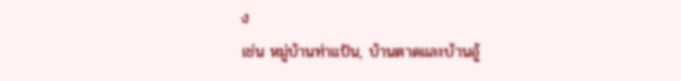ง
เช่น หมู่บ้านท่าแป้น, บ้านตาดและบ้านอู้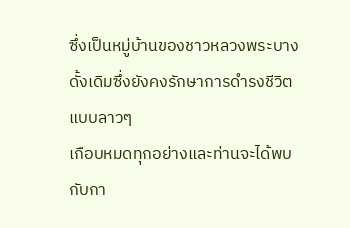ซึ่งเป็นหมู่บ้านของชาวหลวงพระบางดั้งเดิมซึ่งยังคงรักษาการดำรงชีวิตแบบลาวๆ
เกือบหมดทุกอย่างและท่านจะได้พบกับกา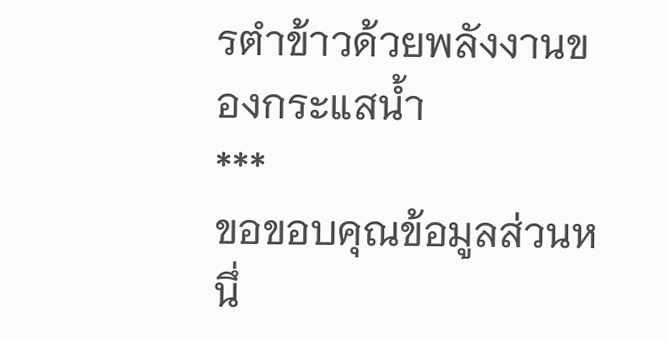รตำข้าวด้วยพลังงานของกระแสน้ำ
***
ขอขอบคุณข้อมูลส่วนหนึ่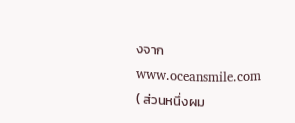งจาก
www.oceansmile.com
( ส่วนหนึ่งผม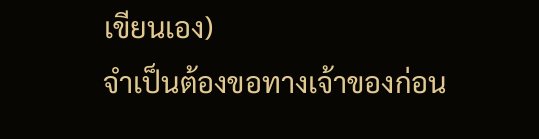เขียนเอง)
จำเป็นต้องขอทางเจ้าของก่อน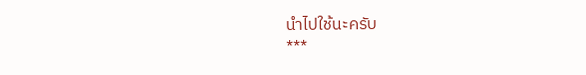นำไปใช้นะครับ
***